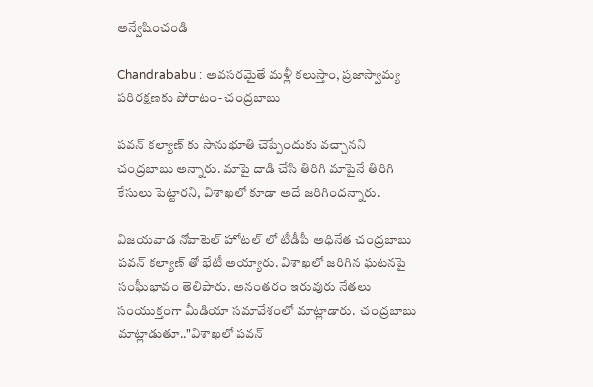అన్వేషించండి

Chandrababu : అవసరమైతే మళ్లీ కలుస్తాం, ప్రజాస్వామ్య పరిరక్షణకు పోరాటం- చంద్రబాబు

పవన్ కల్యాణ్ కు సానుభూతి చెప్పేందుకు వచ్చానని చంద్రబాబు అన్నారు. మాపై దాడి చేసి తిరిగి మాపైనే తిరిగి కేసులు పెట్టారని, విశాఖలో కూడా అదే జరిగిందన్నారు.

విజయవాడ నోవాటెల్ హోటల్ లో టీడీపీ అధినేత చంద్రబాబు పవన్ కల్యాణ్ తో భేటీ అయ్యారు. విశాఖలో జరిగిన ఘటనపై సంఘీభావం తెలిపారు. అనంతరం ఇరువురు నేతలు సంయుక్తంగా మీడియా సమావేశంలో మాట్లాడారు.  చంద్రబాబు మాట్లాడుతూ.."విశాఖలో పవన్‌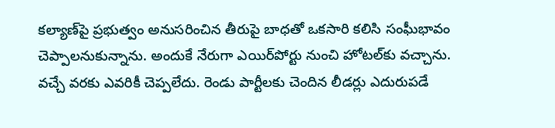కల్యాణ్‌పై ప్రభుత్వం అనుసరించిన తీరుపై బాధతో ఒకసారి కలిసి సంఘీభావం చెప్పాలనుకున్నాను. అందుకే నేరుగా ఎయిర్‌పోర్టు నుంచి హోటల్‌కు వచ్చాను. వచ్చే వరకు ఎవరికీ చెప్పలేదు. రెండు పార్టీలకు చెందిన లీడర్లు ఎదురుపడే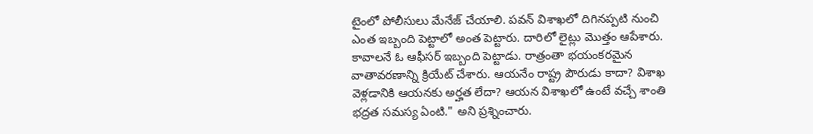టైంలో పోలీసులు మేనేజ్‌ చేయాలి. పవన్‌ విశాఖలో దిగినప్పటి నుంచి ఎంత ఇబ్బంది పెట్టాలో అంత పెట్టారు. దారిలో లైట్లు మొత్తం ఆపేశారు. కావాలనే ఓ ఆఫీసర్ ఇబ్బంది పెట్టాడు. రాత్రంతా భయంకరమైన వాతావరణాన్ని క్రియేట్ చేశారు. ఆయనేం రాష్ట్ర పౌరుడు కాదా? విశాఖ వెళ్లడానికి ఆయనకు అర్హత లేదా? ఆయన విశాఖలో ఉంటే వచ్చే శాంతి భద్రత సమస్య ఏంటి." అని ప్రశ్నించారు.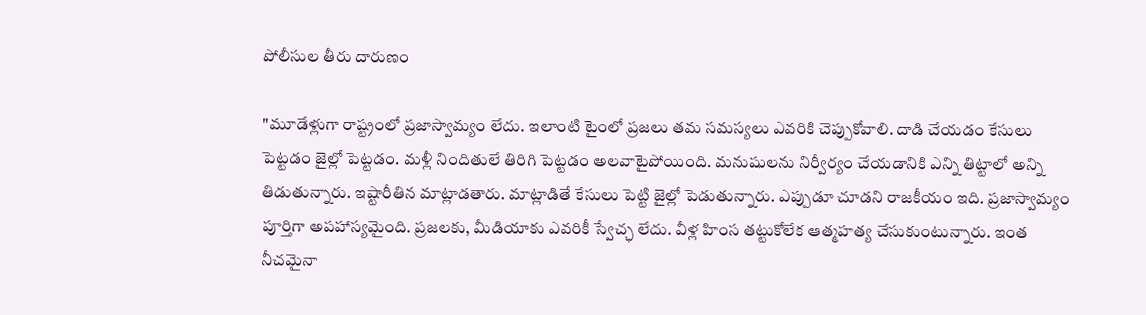పోలీసుల తీరు దారుణం

"మూడేళ్లుగా రాష్ట్రంలో ప్రజాస్వామ్యం లేదు. ఇలాంటి టైంలో ప్రజలు తమ సమస్యలు ఎవరికి చెప్పుకోవాలి. దాడి చేయడం కేసులు పెట్టడం జైల్లో పెట్టడం. మళ్లీ నిందితులే తిరిగి పెట్టడం అలవాటైపోయింది. మనుషులను నిర్వీర్యం చేయడానికి ఎన్ని తిట్టాలో అన్ని తిడుతున్నారు. ఇష్టారీతిన మాట్లాడతారు. మాట్లాడితే కేసులు పెట్టి జైల్లో పెడుతున్నారు. ఎప్పుడూ చూడని రాజకీయం ఇది. ప్రజాస్వామ్యం పూర్తిగా అపహాస్యమైంది. ప్రజలకు, మీడియాకు ఎవరికీ స్వేచ్ఛ లేదు. వీళ్ల హింస తట్టుకోలేక ఆత్మహత్య చేసుకుంటున్నారు. ఇంత నీచమైనా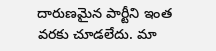దారుణమైన పార్టీని ఇంత వరకు చూడలేదు. మా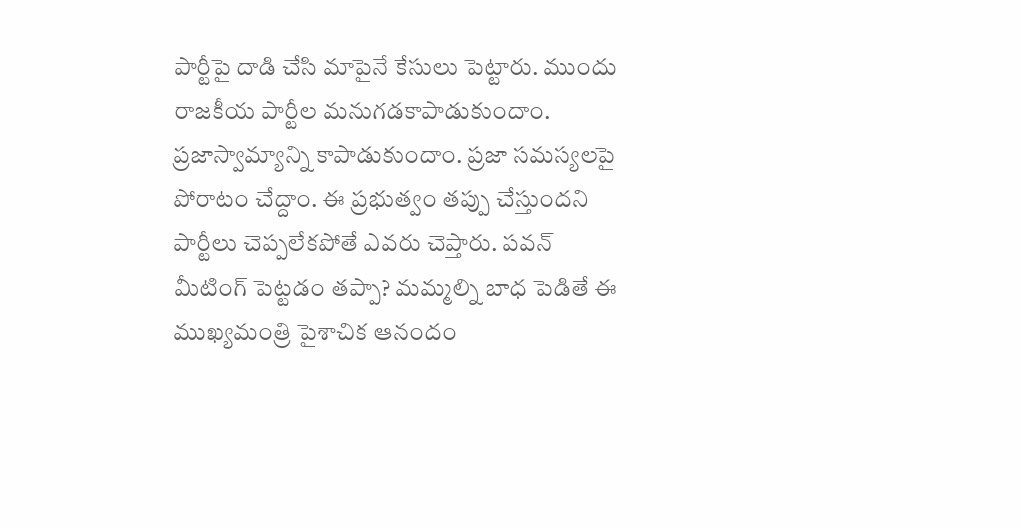పార్టీపై దాడి చేసి మాపైనే కేసులు పెట్టారు. ముందు రాజకీయ పార్టీల మనుగడకాపాడుకుందాం. ప్రజాస్వామ్యాన్ని కాపాడుకుందాం. ప్రజా సమస్యలపై పోరాటం చేద్దాం. ఈ ప్రభుత్వం తప్పు చేస్తుందని పార్టీలు చెప్పలేకపోతే ఎవరు చెప్తారు. పవన్ మీటింగ్ పెట్టడం తప్పా? మమ్మల్ని బాధ పెడితే ఈ ముఖ్యమంత్రి పైశాచిక ఆనందం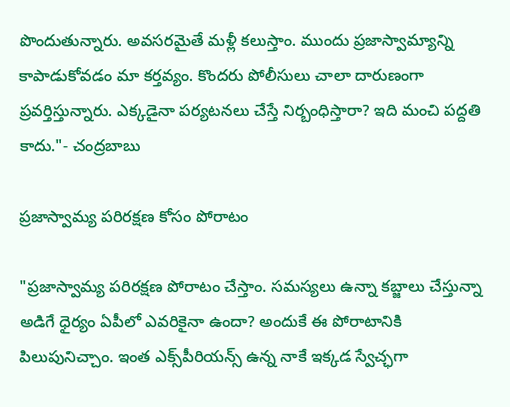పొందుతున్నారు. అవసరమైతే మళ్లీ కలుస్తాం. ముందు ప్రజాస్వామ్యాన్ని కాపాడుకోవడం మా కర్తవ్యం. కొందరు పోలీసులు చాలా దారుణంగా ప్రవర్తిస్తున్నారు. ఎక్కడైనా పర్యటనలు చేస్తే నిర్బంధిస్తారా? ఇది మంచి పద్దతి కాదు."- చంద్రబాబు

ప్రజాస్వామ్య పరిరక్షణ కోసం పోరాటం

"ప్రజాస్వామ్య పరిరక్షణ పోరాటం చేస్తాం. సమస్యలు ఉన్నా కబ్జాలు చేస్తున్నా అడిగే ధైర్యం ఏపీలో ఎవరికైనా ఉందా? అందుకే ఈ పోరాటానికి పిలుపునిచ్చాం. ఇంత ఎక్స్‌పీరియన్స్‌ ఉన్న నాకే ఇక్కడ స్వేచ్ఛగా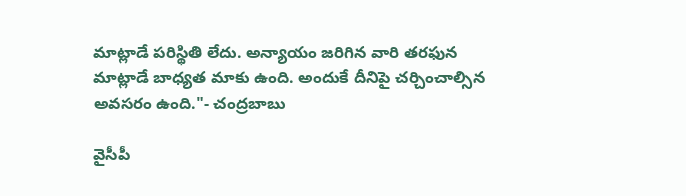మాట్లాడే పరిస్థితి లేదు. అన్యాయం జరిగిన వారి తరఫున మాట్లాడే బాధ్యత మాకు ఉంది. అందుకే దీనిపై చర్చించాల్సిన అవసరం ఉంది."- చంద్రబాబు

వైసీపీ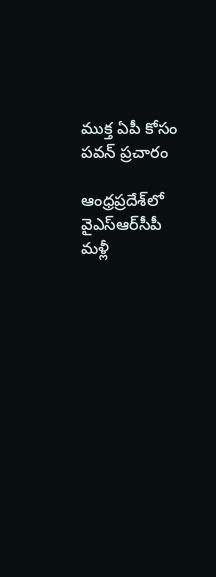ముక్త ఏపీ కోసం పవన్ ప్రచారం

ఆంధ్రప్రదేశ్‌లో వైఎస్ఆర్‌సీపీ మళ్లీ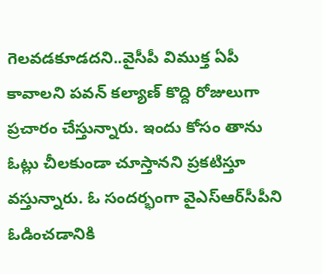గెలవడకూడదని..వైసీపీ విముక్త ఏపీ కావాలని పవన్ కల్యాణ్ కొద్ది రోజులుగా ప్రచారం చేస్తున్నారు. ఇందు కోసం తాను ఓట్లు చీలకుండా చూస్తానని ప్రకటిస్తూ వస్తున్నారు. ఓ సందర్భంగా వైఎస్ఆర్‌సీపీని ఓడించడానికి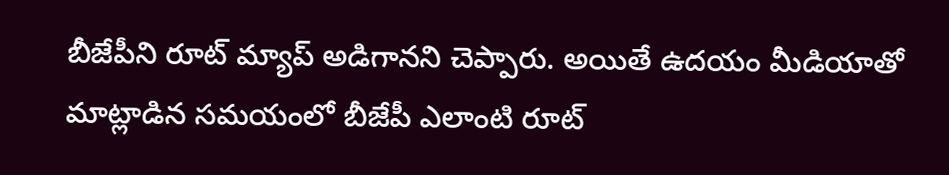బీజేపీని రూట్ మ్యాప్ అడిగానని చెప్పారు. అయితే ఉదయం మీడియాతో మాట్లాడిన సమయంలో బీజేపీ ఎలాంటి రూట్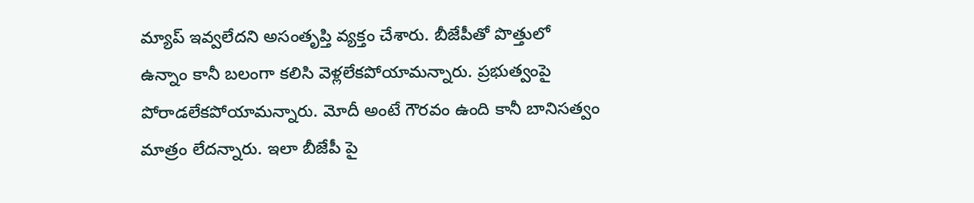మ్యాప్ ఇవ్వలేదని అసంతృప్తి వ్యక్తం చేశారు. బీజేపీతో పొత్తులో ఉన్నాం కానీ బలంగా కలిసి వెళ్లలేకపోయామన్నారు. ప్రభుత్వంపై పోరాడలేకపోయామన్నారు. మోదీ అంటే గౌరవం ఉంది కానీ బానిసత్వం మాత్రం లేదన్నారు. ఇలా బీజేపీ పై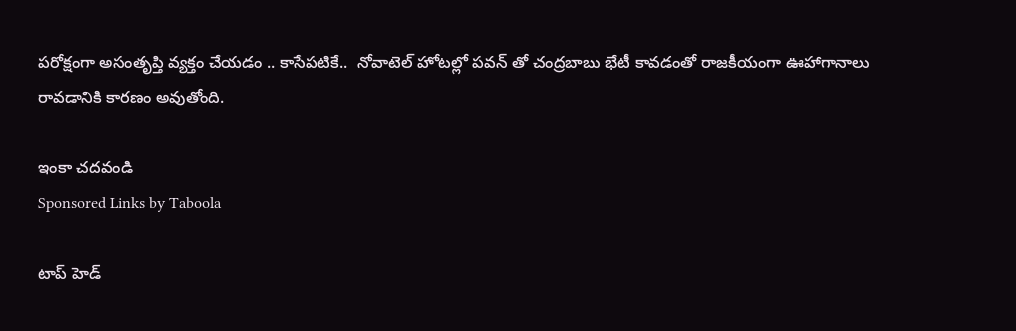పరోక్షంగా అసంతృప్తి వ్యక్తం చేయడం .. కాసేపటికే..  నోవాటెల్ హోటల్లో పవన్ తో చంద్రబాబు భేటీ కావడంతో రాజకీయంగా ఊహాగానాలు రావడానికి కారణం అవుతోంది.

ఇంకా చదవండి
Sponsored Links by Taboola

టాప్ హెడ్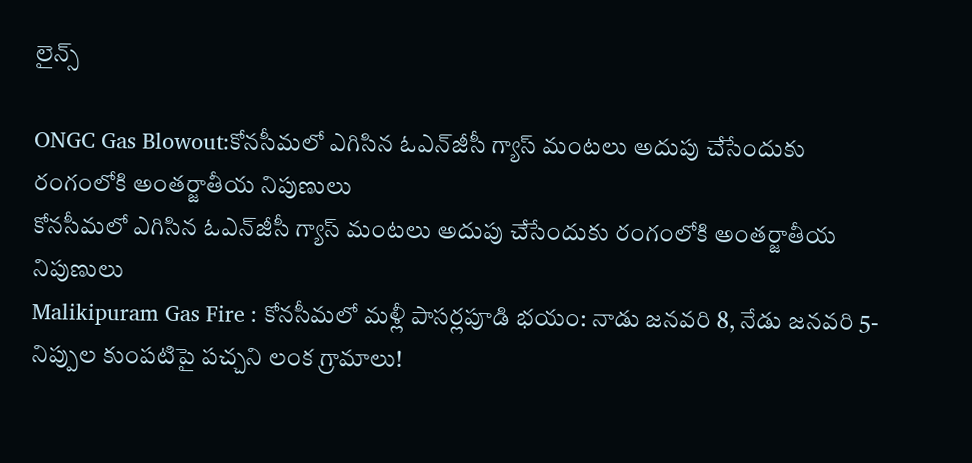లైన్స్

ONGC Gas Blowout:కోనసీమలో ఎగిసిన ఓఎన్‌జీసీ గ్యాస్‌ మంటలు అదుపు చేసేందుకు రంగంలోకి అంతర్జాతీయ నిపుణులు
కోనసీమలో ఎగిసిన ఓఎన్‌జీసీ గ్యాస్‌ మంటలు అదుపు చేసేందుకు రంగంలోకి అంతర్జాతీయ నిపుణులు
Malikipuram Gas Fire : కోనసీమలో మళ్లీ పాసర్లపూడి భయం: నాడు జనవరి 8, నేడు జనవరి 5- నిప్పుల కుంపటిపై పచ్చని లంక గ్రామాలు!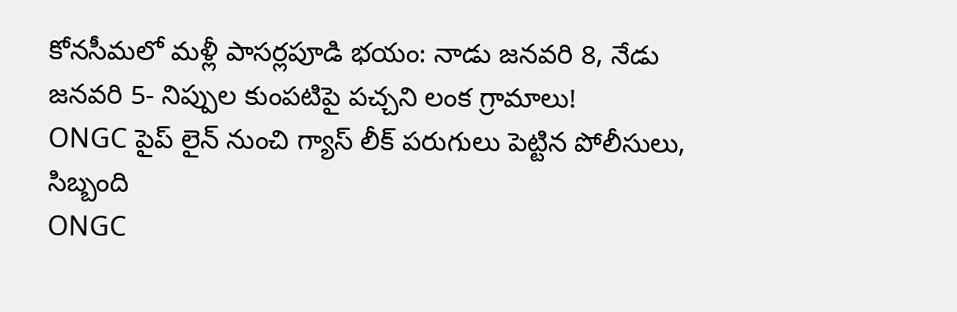కోనసీమలో మళ్లీ పాసర్లపూడి భయం: నాడు జనవరి 8, నేడు జనవరి 5- నిప్పుల కుంపటిపై పచ్చని లంక గ్రామాలు!
ONGC పైప్ లైన్ నుంచి గ్యాస్ లీక్ పరుగులు పెట్టిన పోలీసులు, సిబ్బంది
ONGC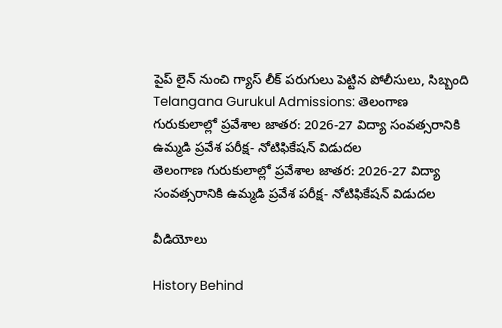పైప్ లైన్ నుంచి గ్యాస్ లీక్ పరుగులు పెట్టిన పోలీసులు, సిబ్బంది
Telangana Gurukul Admissions: తెలంగాణ గురుకులాల్లో ప్రవేశాల జాతర: 2026-27 విద్యా సంవత్సరానికి ఉమ్మడి ప్రవేశ పరీక్ష- నోటిఫికేషన్ విడుదల
తెలంగాణ గురుకులాల్లో ప్రవేశాల జాతర: 2026-27 విద్యా సంవత్సరానికి ఉమ్మడి ప్రవేశ పరీక్ష- నోటిఫికేషన్ విడుదల

వీడియోలు

History Behind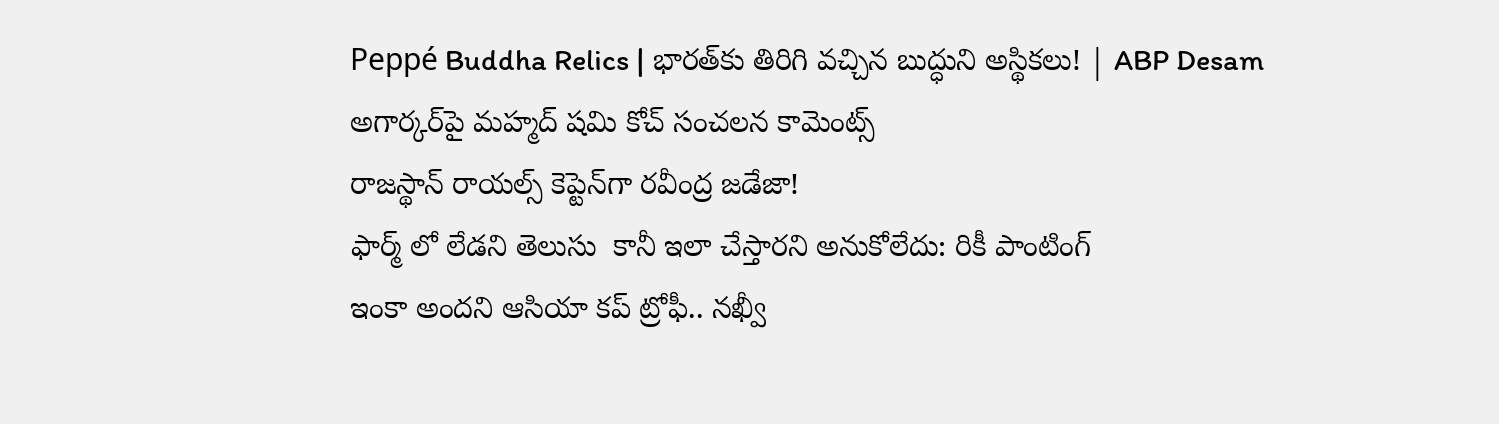Peppé Buddha Relics | భారత్‌కు తిరిగి వచ్చిన బుద్ధుని అస్థికలు! | ABP Desam
అగార్కర్‌పై మహ్మద్ షమి కోచ్ సంచలన కామెంట్స్
రాజస్థాన్ రాయల్స్ కెప్టెన్‌గా రవీంద్ర జడేజా!
ఫార్మ్ లో లేడని తెలుసు  కానీ ఇలా చేస్తారని అనుకోలేదు: రికీ పాంటింగ్
ఇంకా అందని ఆసియా కప్ ట్రోఫీ.. నఖ్వీ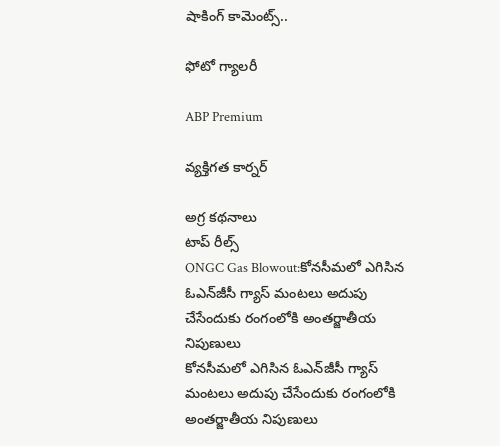షాకింగ్ కామెంట్స్..

ఫోటో గ్యాలరీ

ABP Premium

వ్యక్తిగత కార్నర్

అగ్ర కథనాలు
టాప్ రీల్స్
ONGC Gas Blowout:కోనసీమలో ఎగిసిన ఓఎన్‌జీసీ గ్యాస్‌ మంటలు అదుపు చేసేందుకు రంగంలోకి అంతర్జాతీయ నిపుణులు
కోనసీమలో ఎగిసిన ఓఎన్‌జీసీ గ్యాస్‌ మంటలు అదుపు చేసేందుకు రంగంలోకి అంతర్జాతీయ నిపుణులు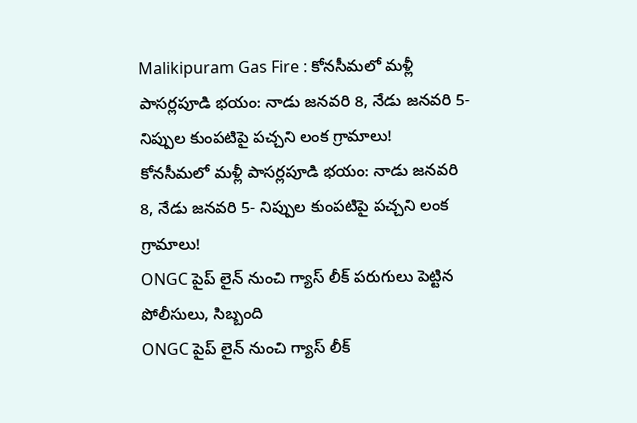Malikipuram Gas Fire : కోనసీమలో మళ్లీ పాసర్లపూడి భయం: నాడు జనవరి 8, నేడు జనవరి 5- నిప్పుల కుంపటిపై పచ్చని లంక గ్రామాలు!
కోనసీమలో మళ్లీ పాసర్లపూడి భయం: నాడు జనవరి 8, నేడు జనవరి 5- నిప్పుల కుంపటిపై పచ్చని లంక గ్రామాలు!
ONGC పైప్ లైన్ నుంచి గ్యాస్ లీక్ పరుగులు పెట్టిన పోలీసులు, సిబ్బంది
ONGC పైప్ లైన్ నుంచి గ్యాస్ లీక్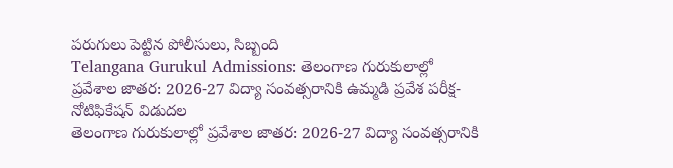పరుగులు పెట్టిన పోలీసులు, సిబ్బంది
Telangana Gurukul Admissions: తెలంగాణ గురుకులాల్లో ప్రవేశాల జాతర: 2026-27 విద్యా సంవత్సరానికి ఉమ్మడి ప్రవేశ పరీక్ష- నోటిఫికేషన్ విడుదల
తెలంగాణ గురుకులాల్లో ప్రవేశాల జాతర: 2026-27 విద్యా సంవత్సరానికి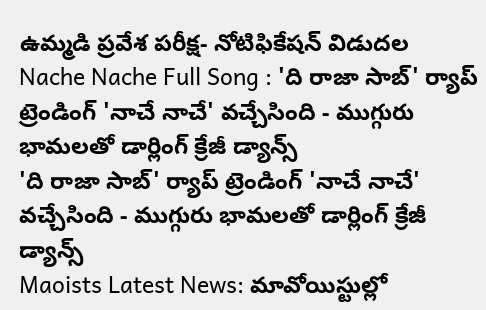ఉమ్మడి ప్రవేశ పరీక్ష- నోటిఫికేషన్ విడుదల
Nache Nache Full Song : 'ది రాజా సాబ్' ర్యాప్ ట్రెండింగ్ 'నాచే నాచే' వచ్చేసింది - ముగ్గురు భామలతో డార్లింగ్ క్రేజీ డ్యాన్స్
'ది రాజా సాబ్' ర్యాప్ ట్రెండింగ్ 'నాచే నాచే' వచ్చేసింది - ముగ్గురు భామలతో డార్లింగ్ క్రేజీ డ్యాన్స్
Maoists Latest News: మావోయిస్టుల్లో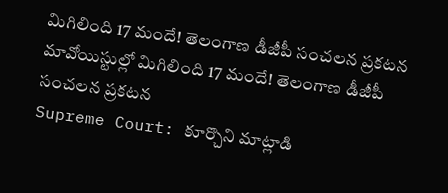మిగిలింది 17 మందే! తెలంగాణ డీజీపీ సంచలన ప్రకటన
మావోయిస్టుల్లో మిగిలింది 17 మందే! తెలంగాణ డీజీపీ సంచలన ప్రకటన
Supreme Court: కూర్చొని మాట్లాడి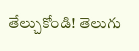తేల్చుకోండి! తెలుగు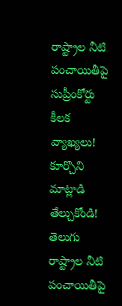రాష్ట్రాల నీటి పంచాయితీపై సుప్రీంకోర్టు కీలక వ్యాఖ్యలు!
కూర్చొని మాట్లాడి తేల్చుకోండి! తెలుగు రాష్ట్రాల నీటి పంచాయితీపై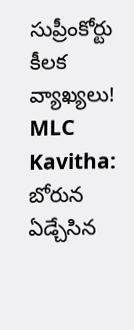సుప్రీంకోర్టు కీలక వ్యాఖ్యలు!
MLC Kavitha: బోరున ఏడ్చేసిన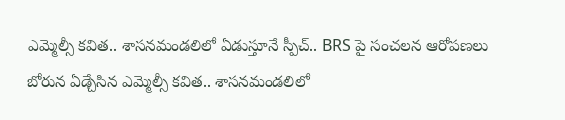ఎమ్మెల్సీ కవిత.. శాసనమండలిలో ఏడుస్తూనే స్పీచ్.. BRS పై సంచలన ఆరోపణలు
బోరున ఏడ్చేసిన ఎమ్మెల్సీ కవిత.. శాసనమండలిలో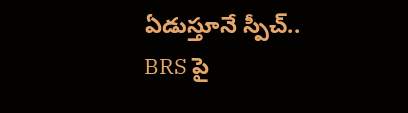ఏడుస్తూనే స్పీచ్.. BRS పై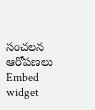సంచలన ఆరోపణలు
Embed widget